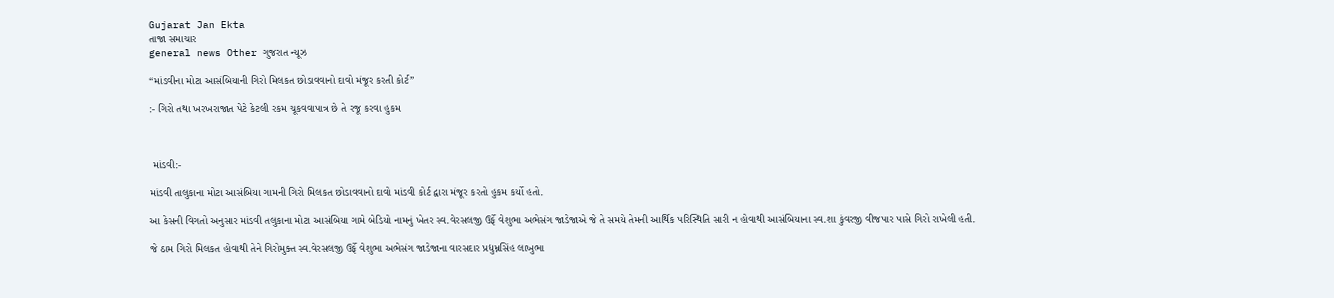Gujarat Jan Ekta
તાજા સમાચાર
general news Other ગુજરાત ન્યૂઝ

“માંડવીના મોટા આસંબિયાની ગિરો મિલકત છોડાવવાનો દાવો મંજૂર કરતી કોર્ટ”

:- ગિરો તથા ખરખરાજાત પેટે કેટલી રકમ ચૂકવવાપાત્ર છે તે રજૂ કરવા હુકમ



 માંડવી:-

માંડવી તાલુકાના મોટા આસંબિયા ગામની ગિરો મિલકત છોડાવવાનો દાવો માંડવી કોર્ટ દ્વારા મંજૂર કરતો હુકમ કર્યો હતો.

આ કેસની વિગતો અનુસાર માંડવી તલુકાના મોટા આસંબિયા ગામે બેડિયો નામનું ખેતર સ્વ.વેરસલજી ઉર્ફે વેશુભા અભેસંગ જાડેજાએ જે તે સમયે તેમની આર્થિક પરિસ્થિતિ સારી ન હોવાથી આસંબિયાના સ્વ.શા કુંવરજી વીજપાર પાસે ગિરો રાખેલી હતી.

જે ઠામ ગિરો મિલકત હોવાથી તેને ગિરોમુક્ત સ્વ.વેરસલજી ઉર્ફે વેશુભા અભેસંગ જાડેજાના વારસદાર પ્રદ્યુમ્નસિંહ લાખુભા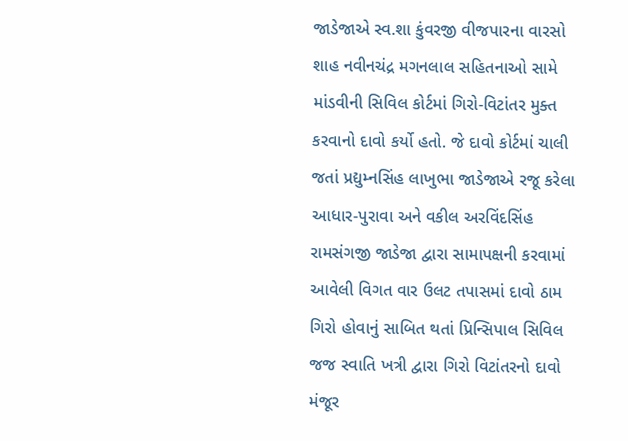જાડેજાએ સ્વ.શા કુંવરજી વીજપારના વારસો શાહ નવીનચંદ્ર મગનલાલ સહિતનાઓ સામે માંડવીની સિવિલ કોર્ટમાં ગિરો-વિટાંતર મુક્ત કરવાનો દાવો કર્યો હતો. જે દાવો કોર્ટમાં ચાલી જતાં પ્રદ્યુમ્નસિંહ લાખુભા જાડેજાએ રજૂ કરેલા આધાર-પુરાવા અને વકીલ અરવિંદસિંહ રામસંગજી જાડેજા દ્વારા સામાપક્ષની કરવામાં આવેલી વિગત વાર ઉલટ તપાસમાં દાવો ઠામ ગિરો હોવાનું સાબિત થતાં પ્રિન્સિપાલ સિવિલ જજ સ્વાતિ ખત્રી દ્વારા ગિરો વિટાંતરનો દાવો મંજૂર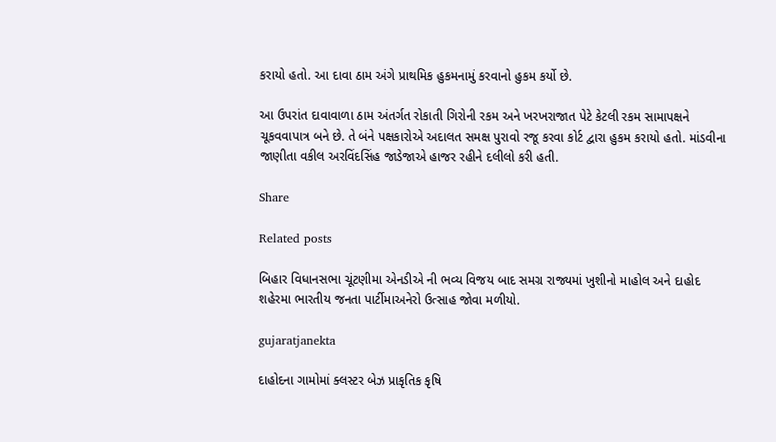કરાયો હતો. આ દાવા ઠામ અંગે પ્રાથમિક હુકમનામું કરવાનો હુકમ કર્યો છે.

આ ઉપરાંત દાવાવાળા ઠામ અંતર્ગત રોકાતી ગિરોની રકમ અને ખરખરાજાત પેટે કેટલી રકમ સામાપક્ષને ચૂકવવાપાત્ર બને છે. તે બંને પક્ષકારોએ અદાલત સમક્ષ પુરાવો રજૂ કરવા કોર્ટ દ્વારા હુકમ કરાયો હતો. માંડવીના જાણીતા વકીલ અરવિંદસિંહ જાડેજાએ હાજર રહીને દલીલો કરી હતી.

Share

Related posts

બિહાર વિધાનસભા ચૂંટણીમા એનડીએ ની ભવ્ય વિજય બાદ સમગ્ર રાજ્યમાં ખુશીનો માહોલ અને દાહોદ શહેરમા ભારતીય જનતા પાર્ટીમાઅનેરો ઉત્સાહ જોવા મળીયો.

gujaratjanekta

દાહોદના ગામોમાં ક્લસ્ટર બેઝ પ્રાકૃતિક કૃષિ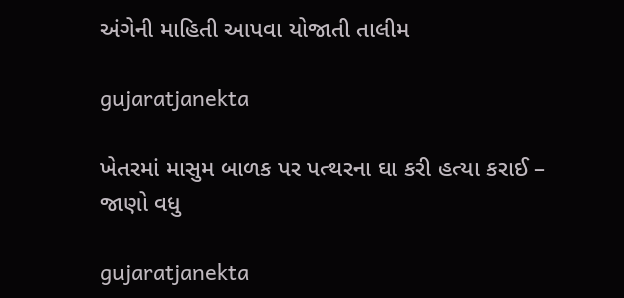અંગેની માહિતી આપવા યોજાતી તાલીમ

gujaratjanekta

ખેતરમાં માસુમ બાળક પર પત્થરના ઘા કરી હત્યા કરાઈ – જાણો વધુ

gujaratjanekta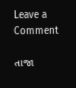Leave a Comment

તાજા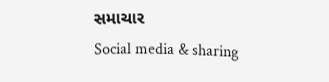સમાચાર
Social media & sharing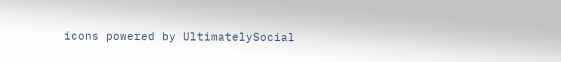icons powered by UltimatelySocial